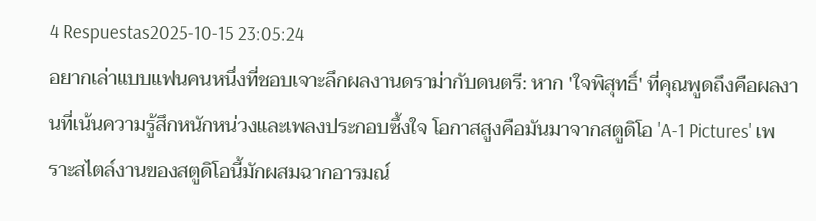4 Respuestas2025-10-15 23:05:24
อยากเล่าแบบแฟนคนหนึ่งที่ชอบเจาะลึกผลงานดราม่ากับดนตรี: หาก 'ใจพิสุทธิ์' ที่คุณพูดถึงคือผลงานที่เน้นความรู้สึกหนักหน่วงและเพลงประกอบซึ้งใจ โอกาสสูงคือมันมาจากสตูดิโอ 'A-1 Pictures' เพราะสไตล์งานของสตูดิโอนี้มักผสมฉากอารมณ์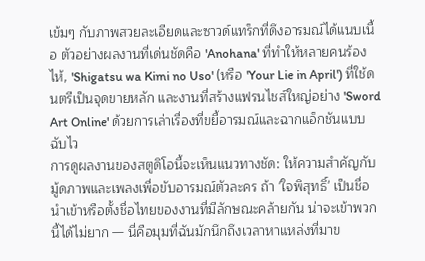เข้มๆ กับภาพสวยละเอียดและซาวด์แทร็กที่ดึงอารมณ์ได้แนบเนื้อ ตัวอย่างผลงานที่เด่นชัดคือ 'Anohana' ที่ทำให้หลายคนร้องไห้, 'Shigatsu wa Kimi no Uso' (หรือ 'Your Lie in April') ที่ใช้ดนตรีเป็นจุดขายหลัก และงานที่สร้างแฟรนไชส์ใหญ่อย่าง 'Sword Art Online' ด้วยการเล่าเรื่องที่ขยี้อารมณ์และฉากแอ็กชันแบบฉับไว
การดูผลงานของสตูดิโอนี้จะเห็นแนวทางชัด: ให้ความสำคัญกับมู้ดภาพและเพลงเพื่อขับอารมณ์ตัวละคร ถ้า 'ใจพิสุทธิ์' เป็นชื่อนำเข้าหรือตั้งชื่อไทยของงานที่มีลักษณะคล้ายกัน น่าจะเข้าพวกนี้ได้ไม่ยาก — นี่คือมุมที่ฉันมักนึกถึงเวลาหาแหล่งที่มาข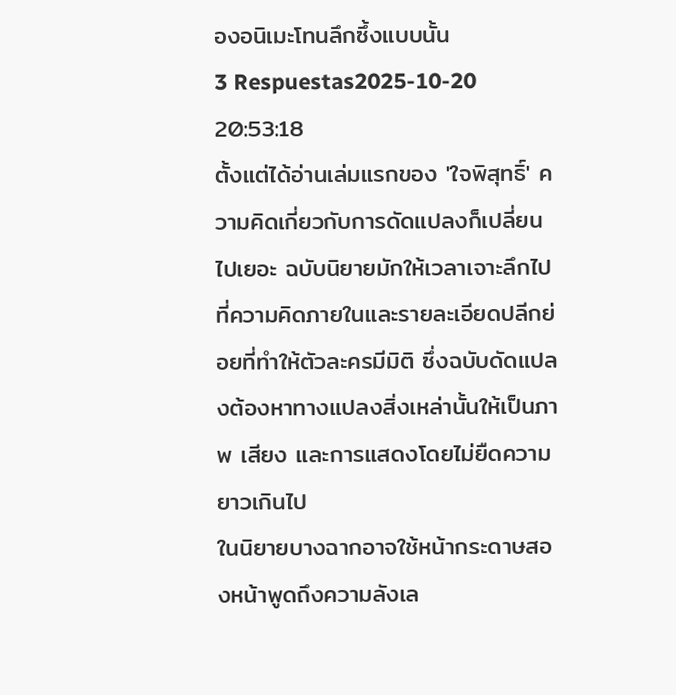องอนิเมะโทนลึกซึ้งแบบนั้น
3 Respuestas2025-10-20 20:53:18
ตั้งแต่ได้อ่านเล่มแรกของ 'ใจพิสุทธิ์' ความคิดเกี่ยวกับการดัดแปลงก็เปลี่ยนไปเยอะ ฉบับนิยายมักให้เวลาเจาะลึกไปที่ความคิดภายในและรายละเอียดปลีกย่อยที่ทำให้ตัวละครมีมิติ ซึ่งฉบับดัดแปลงต้องหาทางแปลงสิ่งเหล่านั้นให้เป็นภาพ เสียง และการแสดงโดยไม่ยืดความยาวเกินไป
ในนิยายบางฉากอาจใช้หน้ากระดาษสองหน้าพูดถึงความลังเล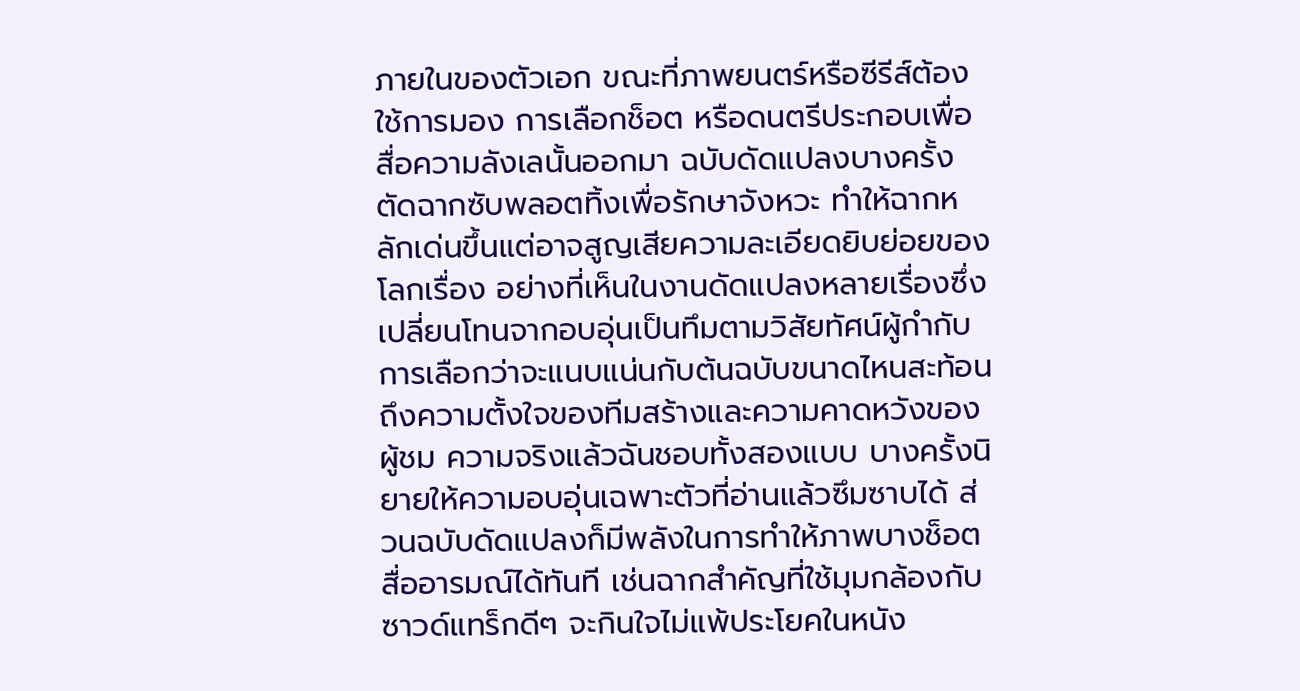ภายในของตัวเอก ขณะที่ภาพยนตร์หรือซีรีส์ต้องใช้การมอง การเลือกช็อต หรือดนตรีประกอบเพื่อสื่อความลังเลนั้นออกมา ฉบับดัดแปลงบางครั้งตัดฉากซับพลอตทิ้งเพื่อรักษาจังหวะ ทำให้ฉากหลักเด่นขึ้นแต่อาจสูญเสียความละเอียดยิบย่อยของโลกเรื่อง อย่างที่เห็นในงานดัดแปลงหลายเรื่องซึ่งเปลี่ยนโทนจากอบอุ่นเป็นทึมตามวิสัยทัศน์ผู้กำกับ
การเลือกว่าจะแนบแน่นกับต้นฉบับขนาดไหนสะท้อนถึงความตั้งใจของทีมสร้างและความคาดหวังของผู้ชม ความจริงแล้วฉันชอบทั้งสองแบบ บางครั้งนิยายให้ความอบอุ่นเฉพาะตัวที่อ่านแล้วซึมซาบได้ ส่วนฉบับดัดแปลงก็มีพลังในการทำให้ภาพบางช็อตสื่ออารมณ์ได้ทันที เช่นฉากสำคัญที่ใช้มุมกล้องกับซาวด์แทร็กดีๆ จะกินใจไม่แพ้ประโยคในหนัง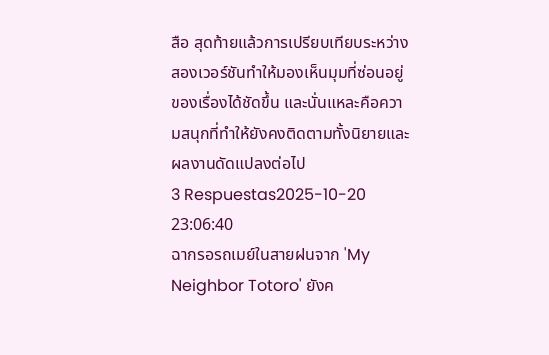สือ สุดท้ายแล้วการเปรียบเทียบระหว่างสองเวอร์ชันทำให้มองเห็นมุมที่ซ่อนอยู่ของเรื่องได้ชัดขึ้น และนั่นแหละคือความสนุกที่ทำให้ยังคงติดตามทั้งนิยายและผลงานดัดแปลงต่อไป
3 Respuestas2025-10-20 23:06:40
ฉากรอรถเมย์ในสายฝนจาก 'My Neighbor Totoro' ยังค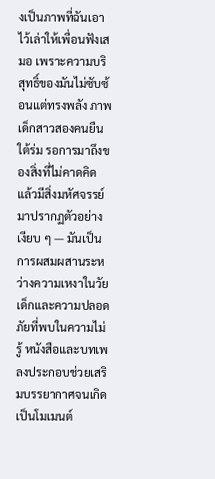งเป็นภาพที่ฉันเอาไว้เล่าให้เพื่อนฟังเสมอ เพราะความบริสุทธิ์ของมันไม่ซับซ้อนแต่ทรงพลัง ภาพเด็กสาวสองคนยืนใต้ร่ม รอการมาถึงของสิ่งที่ไม่คาดคิด แล้วมีสิ่งมหัศจรรย์มาปรากฏตัวอย่างเงียบ ๆ — มันเป็นการผสมผสานระหว่างความเหงาในวัยเด็กและความปลอดภัยที่พบในความไม่รู้ หนังสือและบทเพลงประกอบช่วยเสริมบรรยากาศจนเกิดเป็นโมเมนต์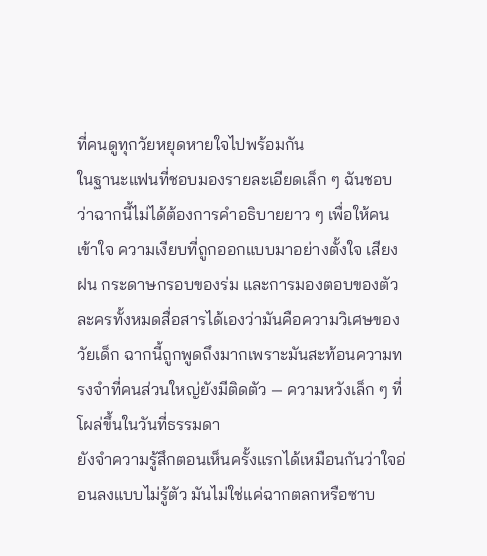ที่คนดูทุกวัยหยุดหายใจไปพร้อมกัน
ในฐานะแฟนที่ชอบมองรายละเอียดเล็ก ๆ ฉันชอบว่าฉากนี้ไม่ได้ต้องการคำอธิบายยาว ๆ เพื่อให้คนเข้าใจ ความเงียบที่ถูกออกแบบมาอย่างตั้งใจ เสียงฝน กระดาษกรอบของร่ม และการมองตอบของตัวละครทั้งหมดสื่อสารได้เองว่ามันคือความวิเศษของวัยเด็ก ฉากนี้ถูกพูดถึงมากเพราะมันสะท้อนความทรงจำที่คนส่วนใหญ่ยังมีติดตัว — ความหวังเล็ก ๆ ที่โผล่ขึ้นในวันที่ธรรมดา
ยังจำความรู้สึกตอนเห็นครั้งแรกได้เหมือนกันว่าใจอ่อนลงแบบไม่รู้ตัว มันไม่ใช่แค่ฉากตลกหรือซาบ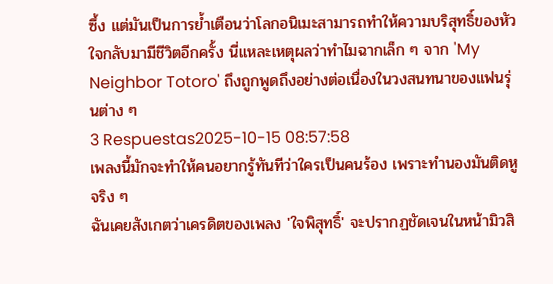ซึ้ง แต่มันเป็นการย้ำเตือนว่าโลกอนิเมะสามารถทำให้ความบริสุทธิ์ของหัวใจกลับมามีชีวิตอีกครั้ง นี่แหละเหตุผลว่าทำไมฉากเล็ก ๆ จาก 'My Neighbor Totoro' ถึงถูกพูดถึงอย่างต่อเนื่องในวงสนทนาของแฟนรุ่นต่าง ๆ
3 Respuestas2025-10-15 08:57:58
เพลงนี้มักจะทำให้คนอยากรู้ทันทีว่าใครเป็นคนร้อง เพราะทำนองมันติดหูจริง ๆ
ฉันเคยสังเกตว่าเครดิตของเพลง 'ใจพิสุทธิ์' จะปรากฏชัดเจนในหน้ามิวสิ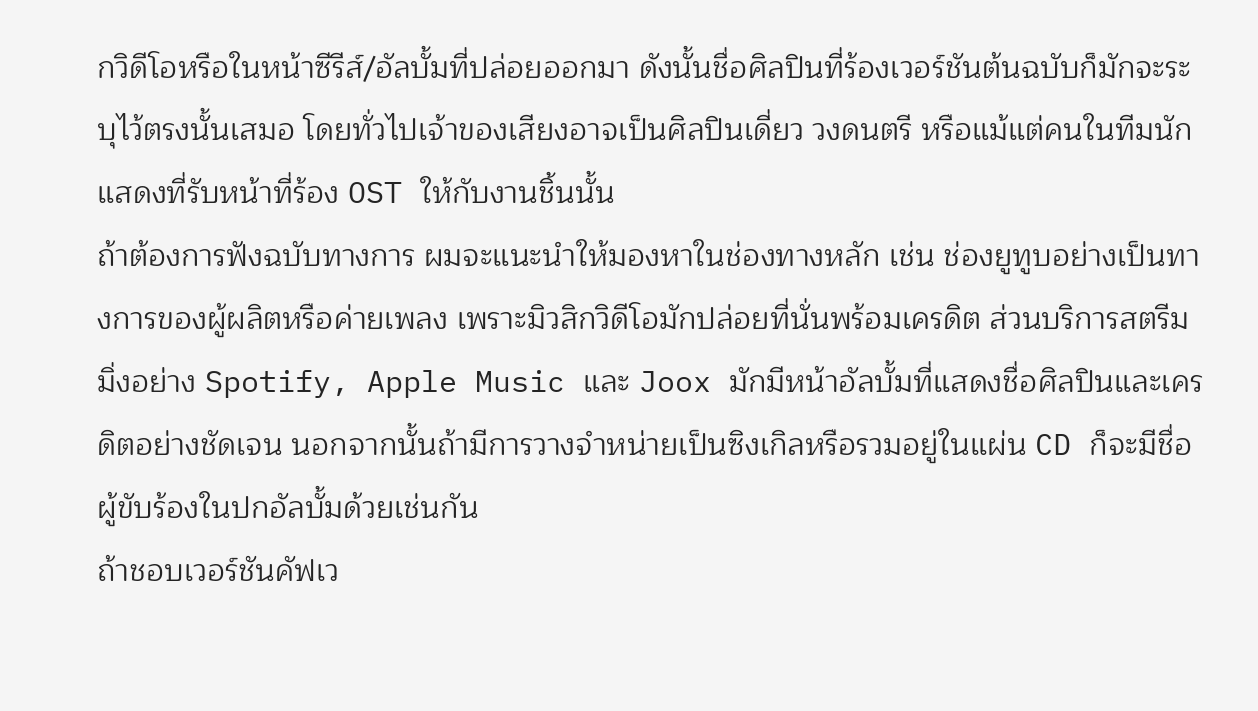กวิดีโอหรือในหน้าซีรีส์/อัลบั้มที่ปล่อยออกมา ดังนั้นชื่อศิลปินที่ร้องเวอร์ชันต้นฉบับก็มักจะระบุไว้ตรงนั้นเสมอ โดยทั่วไปเจ้าของเสียงอาจเป็นศิลปินเดี่ยว วงดนตรี หรือแม้แต่คนในทีมนักแสดงที่รับหน้าที่ร้อง OST ให้กับงานชิ้นนั้น
ถ้าต้องการฟังฉบับทางการ ผมจะแนะนำให้มองหาในช่องทางหลัก เช่น ช่องยูทูบอย่างเป็นทางการของผู้ผลิตหรือค่ายเพลง เพราะมิวสิกวิดีโอมักปล่อยที่นั่นพร้อมเครดิต ส่วนบริการสตรีมมิ่งอย่าง Spotify, Apple Music และ Joox มักมีหน้าอัลบั้มที่แสดงชื่อศิลปินและเครดิตอย่างชัดเจน นอกจากนั้นถ้ามีการวางจำหน่ายเป็นซิงเกิลหรือรวมอยู่ในแผ่น CD ก็จะมีชื่อผู้ขับร้องในปกอัลบั้มด้วยเช่นกัน
ถ้าชอบเวอร์ชันคัฟเว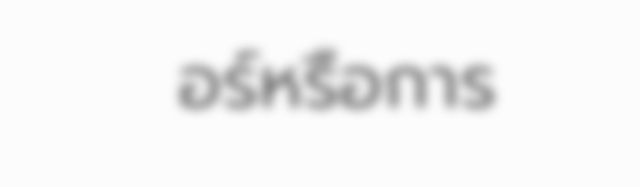อร์หรือการ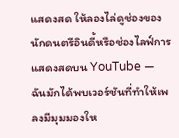แสดงสด ให้ลองไล่ดูช่องของนักดนตรีอินดี้หรือช่องไลฟ์การแสดงสดบน YouTube — ฉันมักได้พบเวอร์ชันที่ทำให้เพลงมีมุมมองให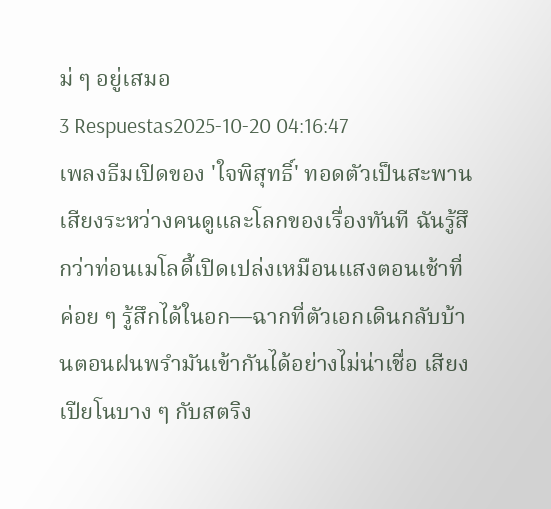ม่ ๆ อยู่เสมอ
3 Respuestas2025-10-20 04:16:47
เพลงธีมเปิดของ 'ใจพิสุทธิ์' ทอดตัวเป็นสะพานเสียงระหว่างคนดูและโลกของเรื่องทันที ฉันรู้สึกว่าท่อนเมโลดี้เปิดเปล่งเหมือนแสงตอนเช้าที่ค่อย ๆ รู้สึกได้ในอก—ฉากที่ตัวเอกเดินกลับบ้านตอนฝนพรำมันเข้ากันได้อย่างไม่น่าเชื่อ เสียงเปียโนบาง ๆ กับสตริง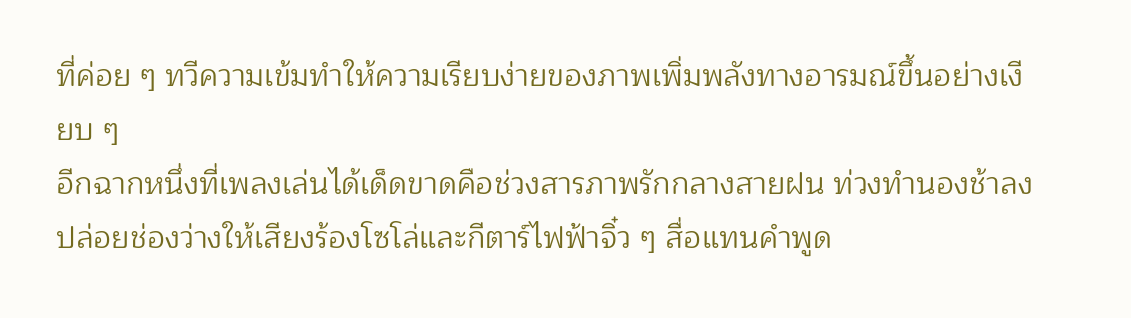ที่ค่อย ๆ ทวีความเข้มทำให้ความเรียบง่ายของภาพเพิ่มพลังทางอารมณ์ขึ้นอย่างเงียบ ๆ
อีกฉากหนึ่งที่เพลงเล่นได้เด็ดขาดคือช่วงสารภาพรักกลางสายฝน ท่วงทำนองช้าลง ปล่อยช่องว่างให้เสียงร้องโซโล่และกีตาร์ไฟฟ้าจิ๋ว ๆ สื่อแทนคำพูด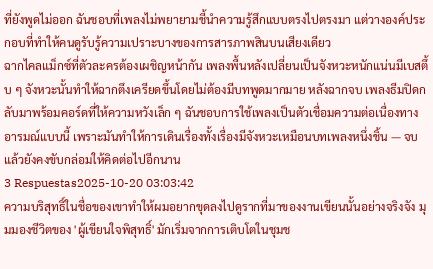ที่ยังพูดไม่ออก ฉันชอบที่เพลงไม่พยายามชี้นำความรู้สึกแบบตรงไปตรงมา แต่วางองค์ประกอบที่ทำให้คนดูรับรู้ความเปราะบางของการสารภาพสินบนเสียงเดียว
ฉากไคลแม็กซ์ที่ตัวละครต้องเผชิญหน้ากัน เพลงพื้นหลังเปลี่ยนเป็นจังหวะหนักแน่นมีเบสตึ้บ ๆ จังหวะนั้นทำให้ฉากตึงเครียดขึ้นโดยไม่ต้องมีบทพูดมากมาย หลังฉากจบ เพลงธีมปิดกลับมาพร้อมคอร์ดที่ให้ความหวังเล็ก ๆ ฉันชอบการใช้เพลงเป็นตัวเชื่อมความต่อเนื่องทางอารมณ์แบบนี้ เพราะมันทำให้การเดินเรื่องทั้งเรื่องมีจังหวะเหมือนบทเพลงหนึ่งชิ้น — จบแล้วยังคงขับกล่อมให้คิดต่อไปอีกนาน
3 Respuestas2025-10-20 03:03:42
ความบริสุทธิ์ในชื่อของเขาทำให้ผมอยากขุดลงไปดูรากที่มาของงานเขียนนั้นอย่างจริงจัง มุมมองชีวิตของ 'ผู้เขียนใจพิสุทธิ์' มักเริ่มจากการเติบโตในชุมช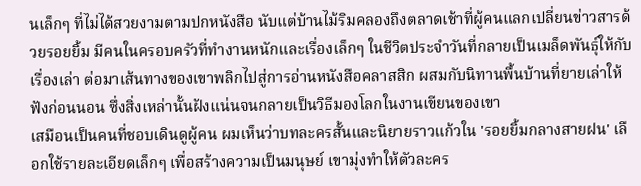นเล็กๆ ที่ไม่ได้สวยงามตามปกหนังสือ นับแต่บ้านไม้ริมคลองถึงตลาดเช้าที่ผู้คนแลกเปลี่ยนข่าวสารด้วยรอยยิ้ม มีคนในครอบครัวที่ทำงานหนักและเรื่องเล็กๆ ในชีวิตประจำวันที่กลายเป็นเมล็ดพันธุ์ให้กับเรื่องเล่า ต่อมาเส้นทางของเขาพลิกไปสู่การอ่านหนังสือคลาสสิก ผสมกับนิทานพื้นบ้านที่ยายเล่าให้ฟังก่อนนอน ซึ่งสิ่งเหล่านั้นฝังแน่นจนกลายเป็นวิธีมองโลกในงานเขียนของเขา
เสมือนเป็นคนที่ชอบเดินดูผู้คน ผมเห็นว่าบทละครสั้นและนิยายราวแก้วใน 'รอยยิ้มกลางสายฝน' เลือกใช้รายละเอียดเล็กๆ เพื่อสร้างความเป็นมนุษย์ เขามุ่งทำให้ตัวละคร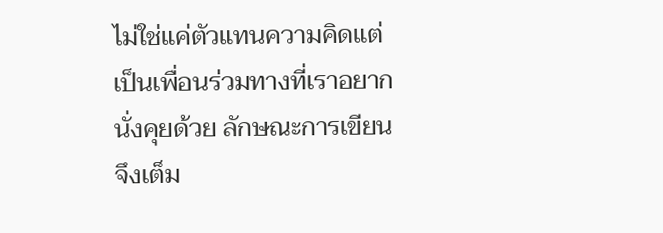ไม่ใช่แค่ตัวแทนความคิดแต่เป็นเพื่อนร่วมทางที่เราอยากนั่งคุยด้วย ลักษณะการเขียนจึงเต็ม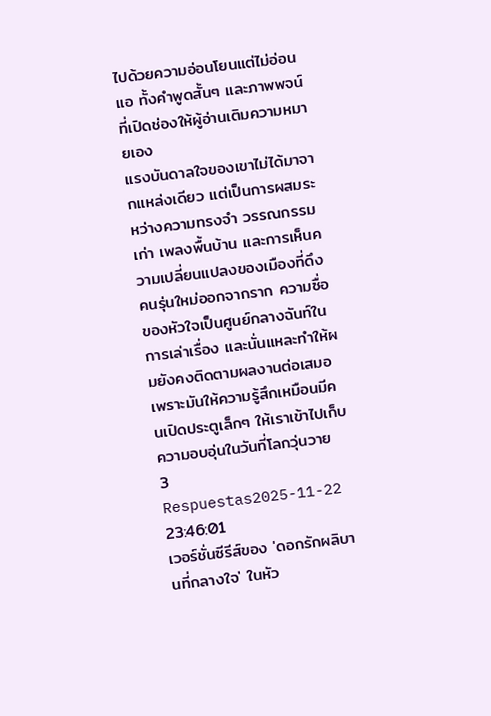ไปด้วยความอ่อนโยนแต่ไม่อ่อนแอ ทั้งคำพูดสั้นๆ และภาพพจน์ที่เปิดช่องให้ผู้อ่านเติมความหมายเอง
แรงบันดาลใจของเขาไม่ได้มาจากแหล่งเดียว แต่เป็นการผสมระหว่างความทรงจำ วรรณกรรมเก่า เพลงพื้นบ้าน และการเห็นความเปลี่ยนแปลงของเมืองที่ดึงคนรุ่นใหม่ออกจากราก ความซื่อของหัวใจเป็นศูนย์กลางฉันท์ในการเล่าเรื่อง และนั่นแหละทำให้ผมยังคงติดตามผลงานต่อเสมอ เพราะมันให้ความรู้สึกเหมือนมีคนเปิดประตูเล็กๆ ให้เราเข้าไปเก็บความอบอุ่นในวันที่โลกวุ่นวาย
3 Respuestas2025-11-22 23:46:01
เวอร์ชั่นซีรีส์ของ 'ดอกรักผลิบานที่กลางใจ' ในหัว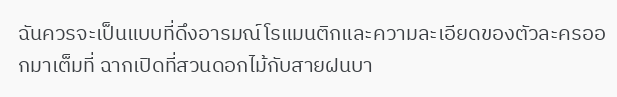ฉันควรจะเป็นแบบที่ดึงอารมณ์โรแมนติกและความละเอียดของตัวละครออกมาเต็มที่ ฉากเปิดที่สวนดอกไม้กับสายฝนบา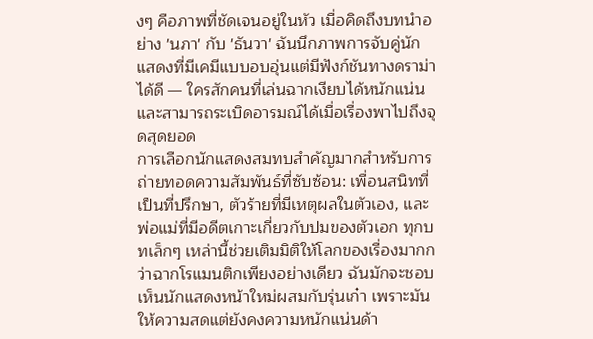งๆ คือภาพที่ชัดเจนอยู่ในหัว เมื่อคิดถึงบทนำอย่าง 'นภา' กับ 'ธันวา' ฉันนึกภาพการจับคู่นักแสดงที่มีเคมีแบบอบอุ่นแต่มีฟังก์ชันทางดราม่าได้ดี — ใครสักคนที่เล่นฉากเงียบได้หนักแน่นและสามารถระเบิดอารมณ์ได้เมื่อเรื่องพาไปถึงจุดสุดยอด
การเลือกนักแสดงสมทบสำคัญมากสำหรับการถ่ายทอดความสัมพันธ์ที่ซับซ้อน: เพื่อนสนิทที่เป็นที่ปรึกษา, ตัวร้ายที่มีเหตุผลในตัวเอง, และพ่อแม่ที่มีอดีตเกาะเกี่ยวกับปมของตัวเอก ทุกบทเล็กๆ เหล่านี้ช่วยเติมมิติให้โลกของเรื่องมากกว่าฉากโรแมนติกเพียงอย่างเดียว ฉันมักจะชอบเห็นนักแสดงหน้าใหม่ผสมกับรุ่นเก๋า เพราะมันให้ความสดแต่ยังคงความหนักแน่นด้า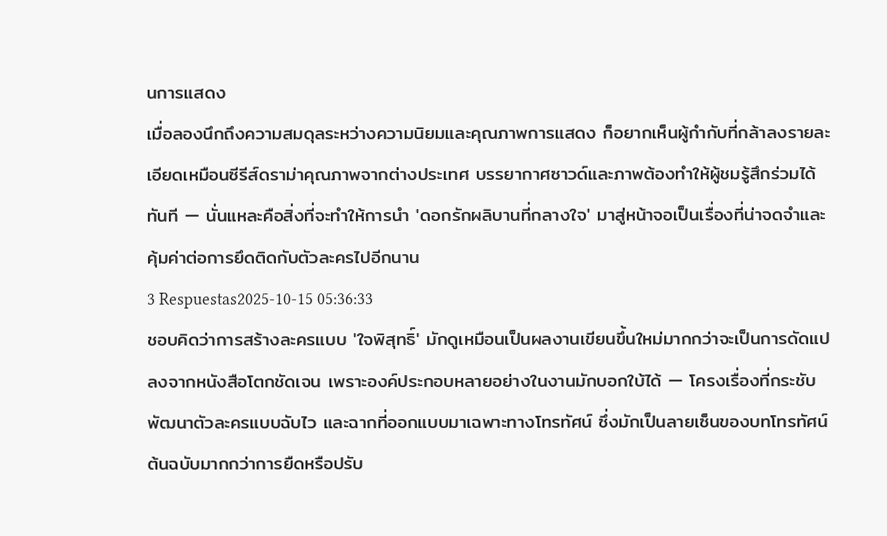นการแสดง
เมื่อลองนึกถึงความสมดุลระหว่างความนิยมและคุณภาพการแสดง ก็อยากเห็นผู้กำกับที่กล้าลงรายละเอียดเหมือนซีรีส์ดราม่าคุณภาพจากต่างประเทศ บรรยากาศซาวด์และภาพต้องทำให้ผู้ชมรู้สึกร่วมได้ทันที — นั่นแหละคือสิ่งที่จะทำให้การนำ 'ดอกรักผลิบานที่กลางใจ' มาสู่หน้าจอเป็นเรื่องที่น่าจดจำและคุ้มค่าต่อการยึดติดกับตัวละครไปอีกนาน
3 Respuestas2025-10-15 05:36:33
ชอบคิดว่าการสร้างละครแบบ 'ใจพิสุทธิ์' มักดูเหมือนเป็นผลงานเขียนขึ้นใหม่มากกว่าจะเป็นการดัดแปลงจากหนังสือโตกชัดเจน เพราะองค์ประกอบหลายอย่างในงานมักบอกใบ้ได้ — โครงเรื่องที่กระชับ พัฒนาตัวละครแบบฉับไว และฉากที่ออกแบบมาเฉพาะทางโทรทัศน์ ซึ่งมักเป็นลายเซ็นของบทโทรทัศน์ต้นฉบับมากกว่าการยืดหรือปรับ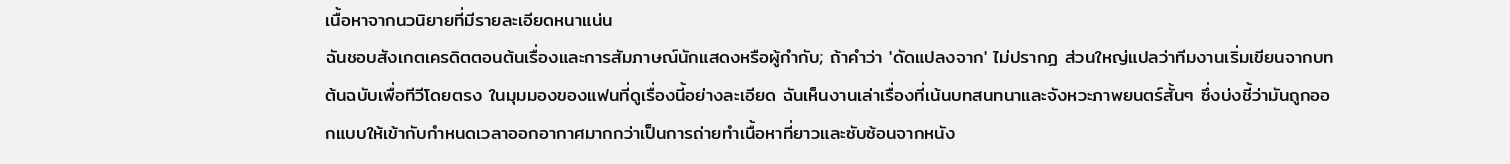เนื้อหาจากนวนิยายที่มีรายละเอียดหนาแน่น
ฉันชอบสังเกตเครดิตตอนต้นเรื่องและการสัมภาษณ์นักแสดงหรือผู้กำกับ; ถ้าคำว่า 'ดัดแปลงจาก' ไม่ปรากฏ ส่วนใหญ่แปลว่าทีมงานเริ่มเขียนจากบทต้นฉบับเพื่อทีวีโดยตรง ในมุมมองของแฟนที่ดูเรื่องนี้อย่างละเอียด ฉันเห็นงานเล่าเรื่องที่เน้นบทสนทนาและจังหวะภาพยนตร์สั้นๆ ซึ่งบ่งชี้ว่ามันถูกออกแบบให้เข้ากับกำหนดเวลาออกอากาศมากกว่าเป็นการถ่ายทำเนื้อหาที่ยาวและซับซ้อนจากหนัง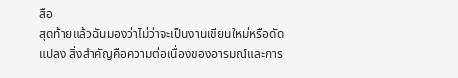สือ
สุดท้ายแล้วฉันมองว่าไม่ว่าจะเป็นงานเขียนใหม่หรือดัดแปลง สิ่งสำคัญคือความต่อเนื่องของอารมณ์และการ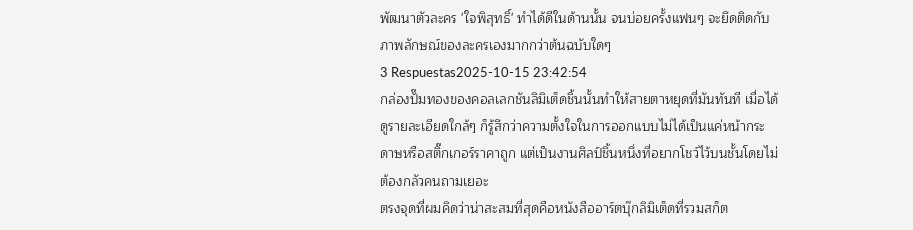พัฒนาตัวละคร 'ใจพิสุทธิ์' ทำได้ดีในด้านนั้น จนบ่อยครั้งแฟนๆ จะยึดติดกับภาพลักษณ์ของละครเองมากกว่าต้นฉบับใดๆ
3 Respuestas2025-10-15 23:42:54
กล่องปั๊มทองของคอลเลกชันลิมิเต็ดชิ้นนั้นทำให้สายตาหยุดที่มันทันที เมื่อได้ดูรายละเอียดใกล้ๆ ก็รู้สึกว่าความตั้งใจในการออกแบบไม่ได้เป็นแค่หน้ากระดาษหรือสติ๊กเกอร์ราคาถูก แต่เป็นงานศิลป์ชิ้นหนึ่งที่อยากโชว์ไว้บนชั้นโดยไม่ต้องกลัวคนถามเยอะ
ตรงจุดที่ผมคิดว่าน่าสะสมที่สุดคือหนังสืออาร์ตบุ๊กลิมิเต็ดที่รวมสก็ต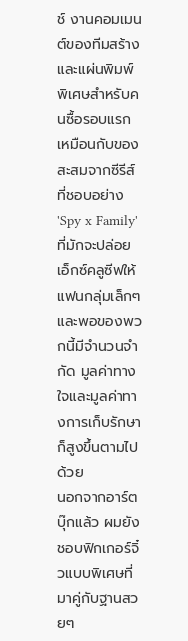ช์ งานคอมเมนต์ของทีมสร้าง และแผ่นพิมพ์พิเศษสำหรับคนซื้อรอบแรก เหมือนกับของสะสมจากซีรีส์ที่ชอบอย่าง 'Spy x Family' ที่มักจะปล่อยเอ็กซ์คลูซีฟให้แฟนกลุ่มเล็กๆ และพอของพวกนี้มีจำนวนจำกัด มูลค่าทางใจและมูลค่าทางการเก็บรักษาก็สูงขึ้นตามไปด้วย
นอกจากอาร์ตบุ๊กแล้ว ผมยังชอบฟิกเกอร์จิ๋วแบบพิเศษที่มาคู่กับฐานสวยๆ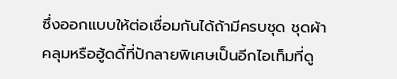ซึ่งออกแบบให้ต่อเชื่อมกันได้ถ้ามีครบชุด ชุดผ้าคลุมหรือฮู้ดดี้ที่ปักลายพิเศษเป็นอีกไอเท็มที่ดู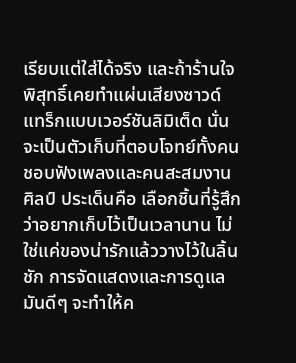เรียบแต่ใส่ได้จริง และถ้าร้านใจพิสุทธิ์เคยทำแผ่นเสียงซาวด์แทร็กแบบเวอร์ชันลิมิเต็ด นั่นจะเป็นตัวเก็บที่ตอบโจทย์ทั้งคนชอบฟังเพลงและคนสะสมงานศิลป์ ประเด็นคือ เลือกชิ้นที่รู้สึกว่าอยากเก็บไว้เป็นเวลานาน ไม่ใช่แค่ของน่ารักแล้ววางไว้ในลิ้นชัก การจัดแสดงและการดูแลมันดีๆ จะทำให้ค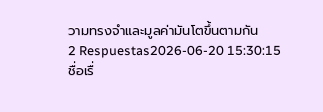วามทรงจำและมูลค่ามันโตขึ้นตามกัน
2 Respuestas2026-06-20 15:30:15
ชื่อเรื่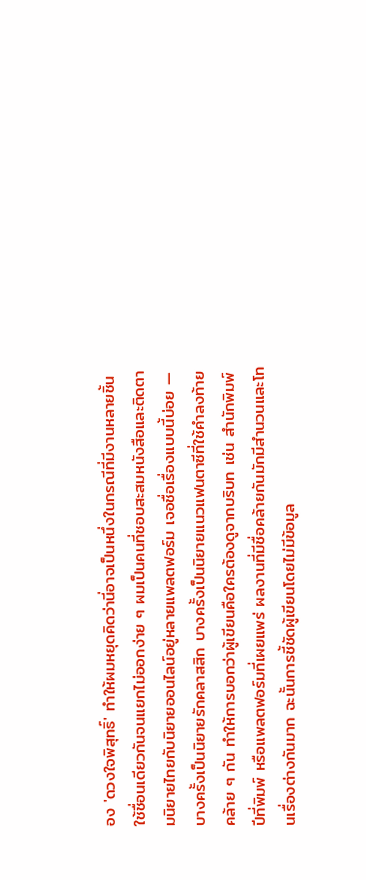อง 'ดวงใจพิสุทธิ์' ทำให้ผมหยุดคิดว่านี่อาจเป็นหนึ่งในกรณีที่มีงานหลายชิ้นใช้ชื่อนเดียวกันจนแยกไม่ออกง่าย ๆ ผมเป็นคนที่ชอบสะสมหนังสือและติดตามนิยายไทยกับนิยายออนไลน์อยู่หลายแพลตฟอร์ม เจอชื่อเรื่องแบบนี้บ่อย — บางครั้งเป็นนิยายรักคลาสสิก บางครั้งเป็นนิยายแนวแฟนตาซีที่ใช้คำลงท้ายคล้าย ๆ กัน ทำให้การบอกว่าผู้เขียนคือใครต้องดูจากบริบท เช่น สำนักพิมพ์ ปีที่พิมพ์ หรือแพลตฟอร์มที่เผยแพร่ ผลงานที่มีชื่อคล้ายกันมักมีสำนวนและโทนเรื่องต่างกันมาก ฉะนั้นการชี้ชัดผู้เขียนโดยไม่มีข้อมูล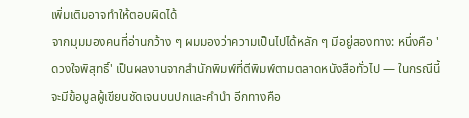เพิ่มเติมอาจทำให้ตอบผิดได้
จากมุมมองคนที่อ่านกว้าง ๆ ผมมองว่าความเป็นไปได้หลัก ๆ มีอยู่สองทาง: หนึ่งคือ 'ดวงใจพิสุทธิ์' เป็นผลงานจากสำนักพิมพ์ที่ตีพิมพ์ตามตลาดหนังสือทั่วไป — ในกรณีนี้จะมีข้อมูลผู้เขียนชัดเจนบนปกและคำนำ อีกทางคือ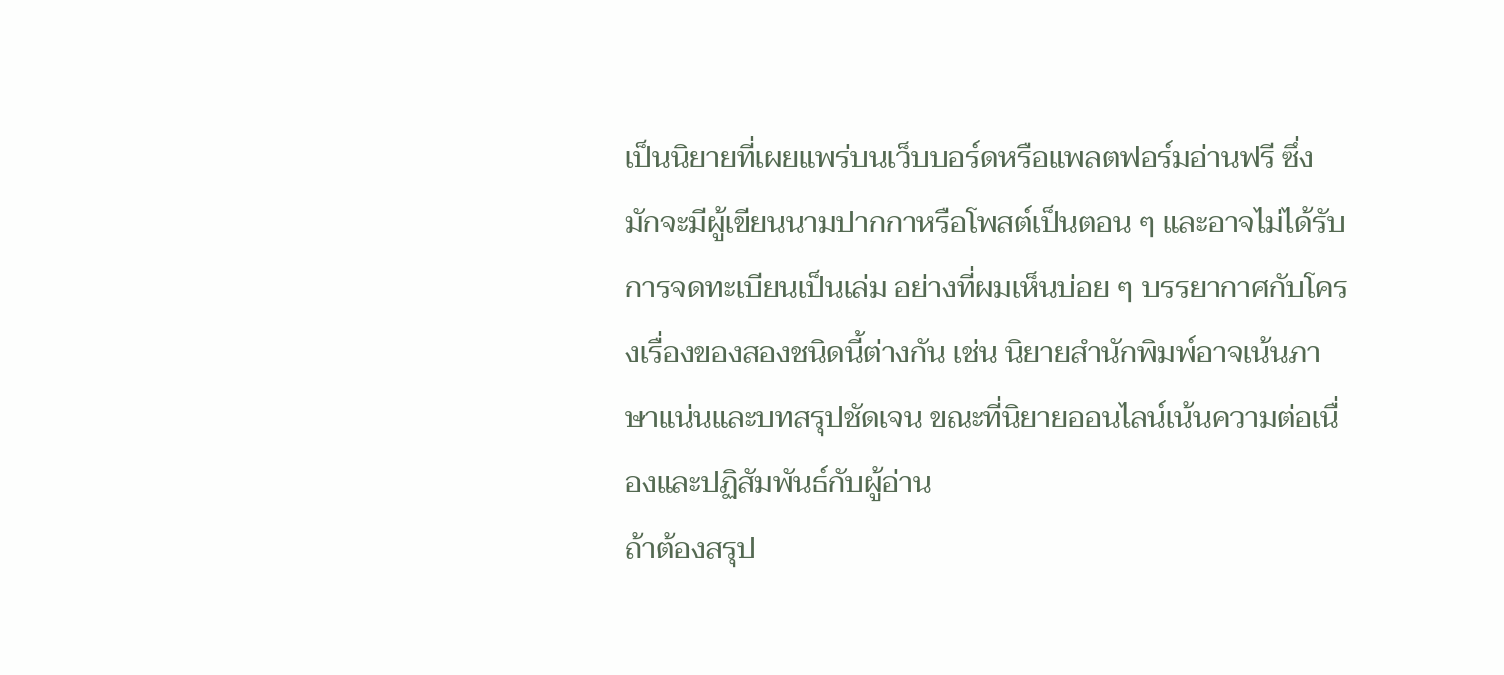เป็นนิยายที่เผยแพร่บนเว็บบอร์ดหรือแพลตฟอร์มอ่านฟรี ซึ่งมักจะมีผู้เขียนนามปากกาหรือโพสต์เป็นตอน ๆ และอาจไม่ได้รับการจดทะเบียนเป็นเล่ม อย่างที่ผมเห็นบ่อย ๆ บรรยากาศกับโครงเรื่องของสองชนิดนี้ต่างกัน เช่น นิยายสำนักพิมพ์อาจเน้นภาษาแน่นและบทสรุปชัดเจน ขณะที่นิยายออนไลน์เน้นความต่อเนื่องและปฏิสัมพันธ์กับผู้อ่าน
ถ้าต้องสรุป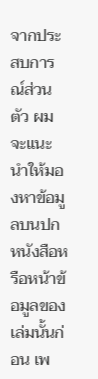จากประสบการณ์ส่วนตัว ผมจะแนะนำให้มองหาข้อมูลบนปกหนังสือหรือหน้าข้อมูลของเล่มนั้นก่อน เพ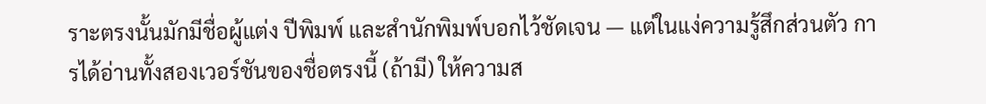ราะตรงนั้นมักมีชื่อผู้แต่ง ปีพิมพ์ และสำนักพิมพ์บอกไว้ชัดเจน — แต่ในแง่ความรู้สึกส่วนตัว การได้อ่านทั้งสองเวอร์ชันของชื่อตรงนี้ (ถ้ามี) ให้ความส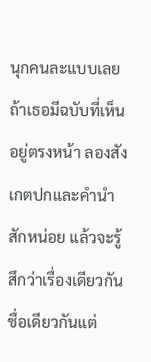นุกคนละแบบเลย ถ้าเธอมีฉบับที่เห็นอยู่ตรงหน้า ลองสังเกตปกและคำนำสักหน่อย แล้วจะรู้สึกว่าเรื่องเดียวกันชื่อเดียวกันแต่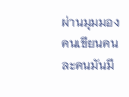ผ่านมุมมองคนเขียนคนละคนมันมี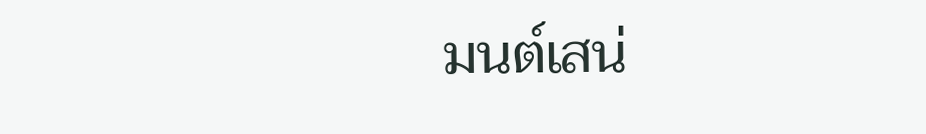มนต์เสน่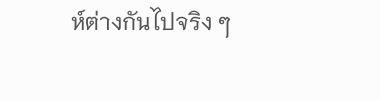ห์ต่างกันไปจริง ๆ